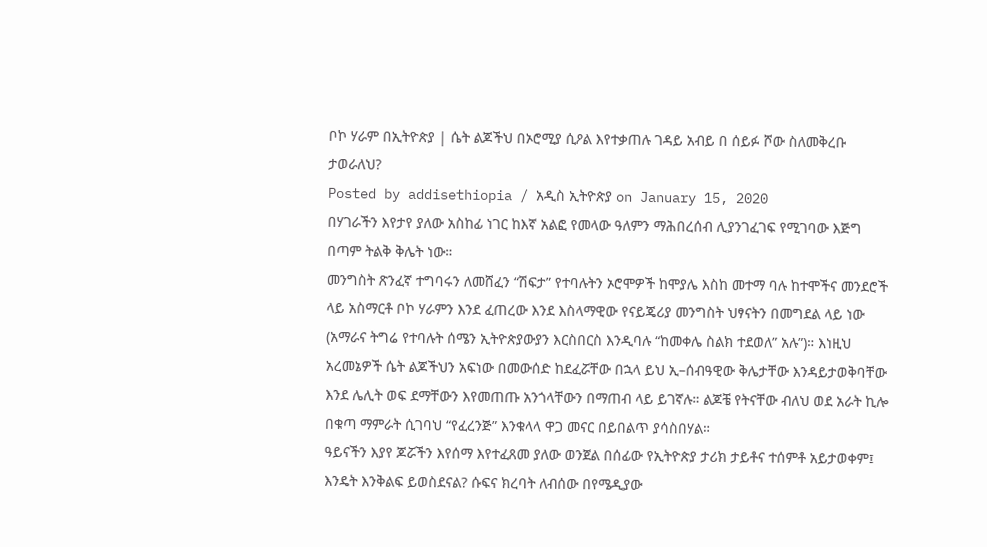ቦኮ ሃራም በኢትዮጵያ | ሴት ልጆችህ በኦሮሚያ ሲዖል እየተቃጠሉ ገዳይ አብይ በ ሰይፉ ሾው ስለመቅረቡ ታወራለህ?
Posted by addisethiopia / አዲስ ኢትዮጵያ on January 15, 2020
በሃገራችን እየታየ ያለው አስከፊ ነገር ከእኛ አልፎ የመላው ዓለምን ማሕበረሰብ ሊያንገፈገፍ የሚገባው እጅግ በጣም ትልቅ ቅሌት ነው።
መንግስት ጽንፈኛ ተግባሩን ለመሸፈን “ሽፍታ” የተባሉትን ኦሮሞዎች ከሞያሌ እስከ መተማ ባሉ ከተሞችና መንደሮች ላይ አስማርቶ ቦኮ ሃራምን እንደ ፈጠረው እንደ እስላማዊው የናይጄሪያ መንግስት ህፃናትን በመግደል ላይ ነው (አማራና ትግሬ የተባሉት ሰሜን ኢትዮጵያውያን እርስበርስ እንዲባሉ “ከመቀሌ ስልክ ተደወለ” አሉ”)። እነዚህ አረመኔዎች ሴት ልጆችህን አፍነው በመውሰድ ከደፈሯቸው በኋላ ይህ ኢ–ሰብዓዊው ቅሌታቸው እንዳይታወቅባቸው እንደ ሌሊት ወፍ ደማቸውን እየመጠጡ አንጎላቸውን በማጠብ ላይ ይገኛሉ። ልጆቼ የትናቸው ብለህ ወደ አራት ኪሎ በቁጣ ማምራት ሲገባህ “የፈረንጅ” እንቁላላ ዋጋ መናር በይበልጥ ያሳስበሃል።
ዓይናችን እያየ ጆሯችን እየሰማ እየተፈጸመ ያለው ወንጀል በሰፊው የኢትዮጵያ ታሪክ ታይቶና ተሰምቶ አይታወቀም፤ እንዴት እንቅልፍ ይወስደናል? ሱፍና ክረባት ለብሰው በየሜዲያው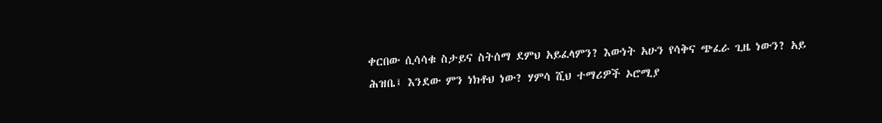ቀርበው ሲሳሳቁ ስታይና ስትሰማ ደምህ አይፈላምን? እውነት አሁን የሳቅና ጭፈራ ጊዜ ነውን? አይ ሕዝቤ፤ እንደው ምን ነክቶህ ነው? ሃምሳ ሺህ ተማሪዎች ኦሮሚያ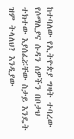ከተባለው የኢትዮጵያ ግዛት ተባረው የሶማሊያና ሱዳን ሰዎችን በቦታህ ተክተው እያሰፈሯቸው ስታይ እንዴት ዝም ትላለህ? እንዲያው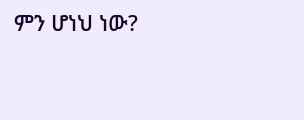ምን ሆነህ ነው?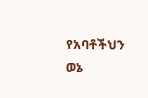የአባቶችህን ወኔ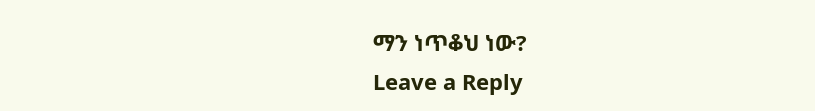ማን ነጥቆህ ነው?
Leave a Reply